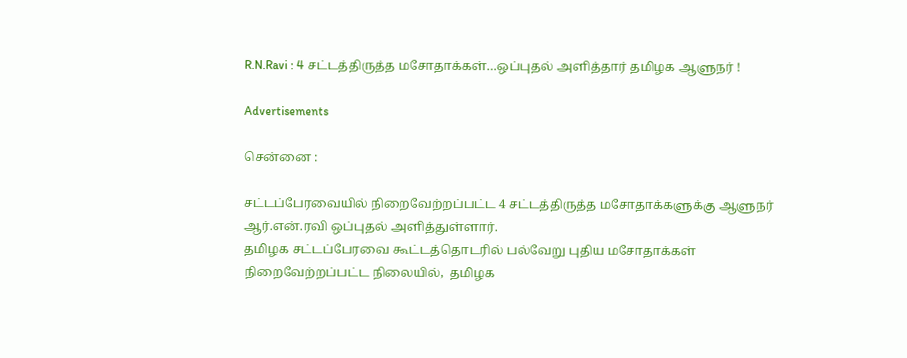R.N.Ravi : 4 சட்டத்திருத்த மசோதாக்கள்…ஒப்புதல் அளித்தார் தமிழக ஆளுநர் !

Advertisements

சென்னை :

சட்டப்பேரவையில் நிறைவேற்றப்பட்ட 4 சட்டத்திருத்த மசோதாக்களுக்கு ஆளுநர் ஆர்.என்.ரவி ஒப்புதல் அளித்துள்ளார்.
தமிழக சட்டப்பேரவை கூட்டத்தொடரில் பல்வேறு புதிய மசோதாக்கள் நிறைவேற்றப்பட்ட நிலையில்,  தமிழக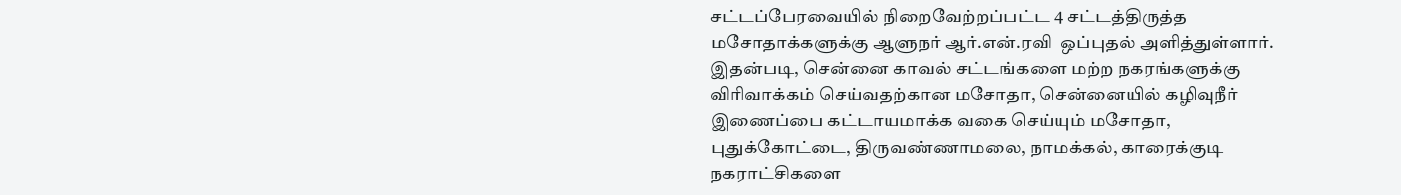சட்டப்பேரவையில் நிறைவேற்றப்பட்ட 4 சட்டத்திருத்த மசோதாக்களுக்கு ஆளுநர் ஆர்.என்.ரவி  ஒப்புதல் அளித்துள்ளார். இதன்படி, சென்னை காவல் சட்டங்களை மற்ற நகரங்களுக்கு விரிவாக்கம் செய்வதற்கான மசோதா, சென்னையில் கழிவுநீர் இணைப்பை கட்டாயமாக்க வகை செய்யும் மசோதா, புதுக்கோட்டை, திருவண்ணாமலை, நாமக்கல், காரைக்குடி நகராட்சிகளை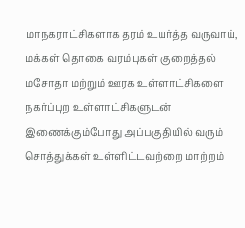மாநகராட்சிகளாக தரம் உயர்த்த வருவாய், மக்கள் தொகை வரம்புகள் குறைத்தல் மசோதா மற்றும் ஊரக உள்ளாட்சிகளை நகர்ப்புற உள்ளாட்சிகளுடன் இணைக்கும்போது அப்பகுதியில் வரும் சொத்துக்கள் உள்ளிட்டவற்றை மாற்றம்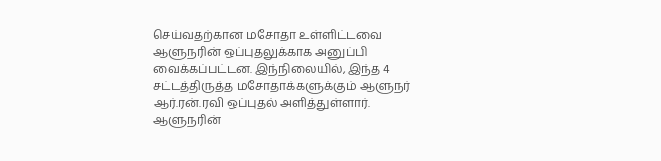செய்வதற்கான மசோதா உள்ளிட்டவை ஆளுநரின் ஒப்புதலுக்காக அனுப்பி வைக்கப்பட்டன. இந்நிலையில், இந்த 4 சட்டத்திருத்த மசோதாக்களுக்கும் ஆளுநர் ஆர்.ரன்.ரவி ஒப்புதல் அளித்துள்ளார். ஆளுநரின்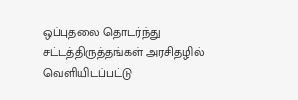ஒப்புதலை தொடர்ந்து சட்டத்திருத்தங்கள் அரசிதழில் வெளியிடப்பட்டு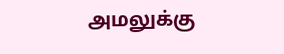அமலுக்கு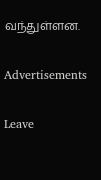வந்துள்ளன.

Advertisements

Leave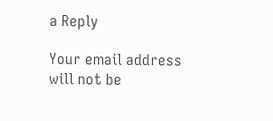a Reply

Your email address will not be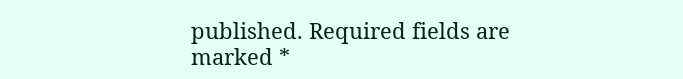published. Required fields are marked *